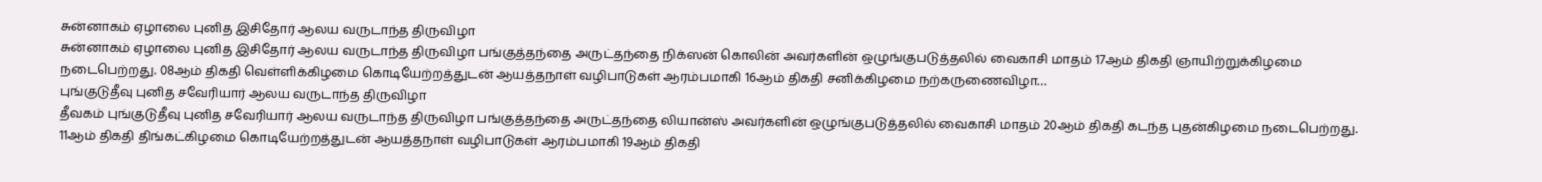சுன்னாகம் ஏழாலை புனித இசிதோர் ஆலய வருடாந்த திருவிழா
சுன்னாகம் ஏழாலை புனித இசிதோர் ஆலய வருடாந்த திருவிழா பங்குத்தந்தை அருட்தந்தை நிக்ஸன் கொலின் அவர்களின் ஒழுங்குபடுத்தலில் வைகாசி மாதம் 17ஆம் திகதி ஞாயிற்றுக்கிழமை நடைபெற்றது. 08ஆம் திகதி வெள்ளிக்கிழமை கொடியேற்றத்துடன் ஆயத்தநாள் வழிபாடுகள் ஆரம்பமாகி 16ஆம் திகதி சனிக்கிழமை நற்கருணைவிழா…
புங்குடுதீவு புனித சவேரியார் ஆலய வருடாந்த திருவிழா
தீவகம் புங்குடுதீவு புனித சவேரியார் ஆலய வருடாந்த திருவிழா பங்குத்தந்தை அருட்தந்தை லியான்ஸ் அவர்களின் ஒழுங்குபடுத்தலில் வைகாசி மாதம் 20ஆம் திகதி கடந்த புதன்கிழமை நடைபெற்றது. 11ஆம் திகதி திங்கட்கிழமை கொடியேற்றத்துடன் ஆயத்தநாள் வழிபாடுகள் ஆரம்பமாகி 19ஆம் திகதி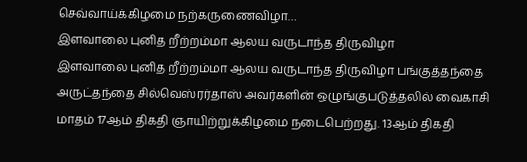செவ்வாய்க்கிழமை நற்கருணைவிழா…
இளவாலை புனித றீற்றம்மா ஆலய வருடாந்த திருவிழா
இளவாலை புனித றீற்றம்மா ஆலய வருடாந்த திருவிழா பங்குத்தந்தை அருட்தந்தை சில்வெஸ்ரர்தாஸ் அவர்களின் ஒழுங்குபடுத்தலில் வைகாசி மாதம் 17ஆம் திகதி ஞாயிற்றுக்கிழமை நடைபெற்றது. 13ஆம் திகதி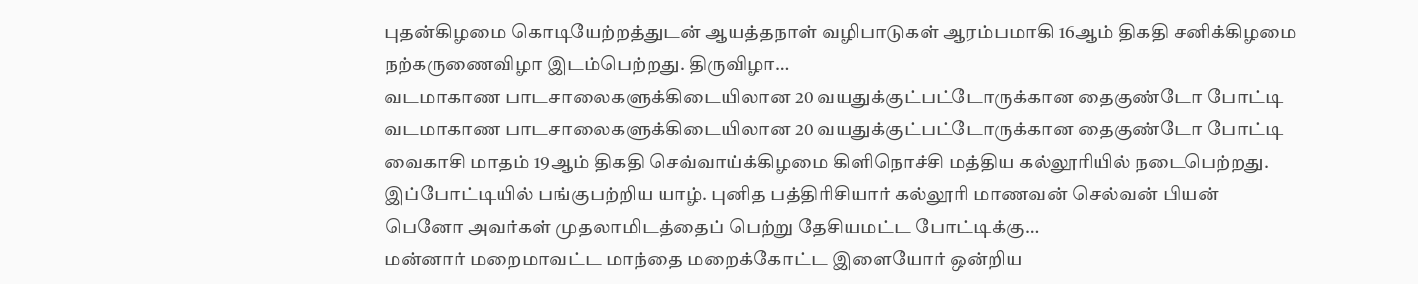புதன்கிழமை கொடியேற்றத்துடன் ஆயத்தநாள் வழிபாடுகள் ஆரம்பமாகி 16ஆம் திகதி சனிக்கிழமை நற்கருணைவிழா இடம்பெற்றது. திருவிழா…
வடமாகாண பாடசாலைகளுக்கிடையிலான 20 வயதுக்குட்பட்டோருக்கான தைகுண்டோ போட்டி
வடமாகாண பாடசாலைகளுக்கிடையிலான 20 வயதுக்குட்பட்டோருக்கான தைகுண்டோ போட்டி வைகாசி மாதம் 19ஆம் திகதி செவ்வாய்க்கிழமை கிளிநொச்சி மத்திய கல்லூரியில் நடைபெற்றது. இப்போட்டியில் பங்குபற்றிய யாழ். புனித பத்திரிசியார் கல்லூரி மாணவன் செல்வன் பியன் பெனோ அவர்கள் முதலாமிடத்தைப் பெற்று தேசியமட்ட போட்டிக்கு…
மன்னார் மறைமாவட்ட மாந்தை மறைக்கோட்ட இளையோர் ஒன்றிய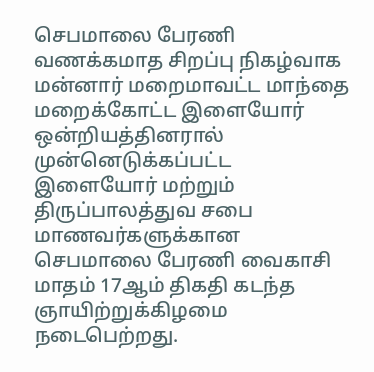செபமாலை பேரணி
வணக்கமாத சிறப்பு நிகழ்வாக மன்னார் மறைமாவட்ட மாந்தை மறைக்கோட்ட இளையோர் ஒன்றியத்தினரால் முன்னெடுக்கப்பட்ட இளையோர் மற்றும் திருப்பாலத்துவ சபை மாணவர்களுக்கான செபமாலை பேரணி வைகாசி மாதம் 17ஆம் திகதி கடந்த ஞாயிற்றுக்கிழமை நடைபெற்றது.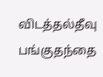விடத்தல்தீவு பங்குதந்தை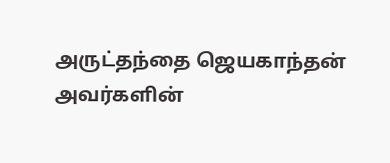அருட்தந்தை ஜெயகாந்தன் அவர்களின்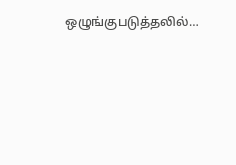ஒழுங்குபடுத்தலில்…